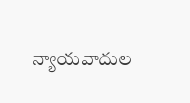న్యాయవాదుల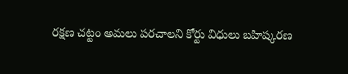రక్షణ చట్టం అమలు పరచాలని కోర్టు విధులు బహిష్కరణ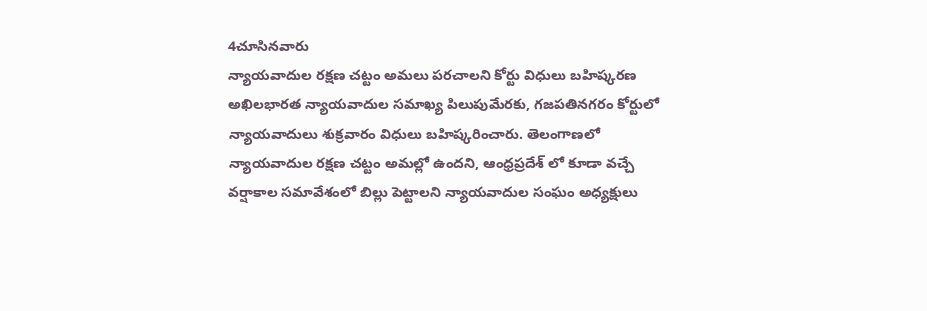4చూసినవారు
న్యాయవాదుల రక్షణ చట్టం అమలు పరచాలని కోర్టు విధులు బహిష్కరణ
అఖిలభారత న్యాయవాదుల సమాఖ్య పిలుపుమేరకు, గజపతినగరం కోర్టులో న్యాయవాదులు శుక్రవారం విధులు బహిష్కరించారు. తెలంగాణలో న్యాయవాదుల రక్షణ చట్టం అమల్లో ఉందని, ఆంధ్రప్రదేశ్ లో కూడా వచ్చే వర్షాకాల సమావేశంలో బిల్లు పెట్టాలని న్యాయవాదుల సంఘం అధ్యక్షులు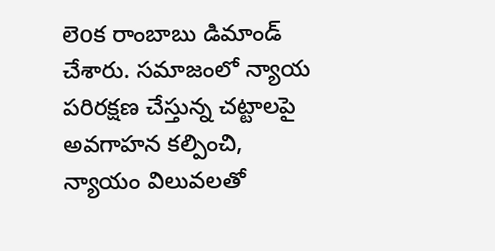లెoక రాంబాబు డిమాండ్ చేశారు. సమాజంలో న్యాయ పరిరక్షణ చేస్తున్న చట్టాలపై అవగాహన కల్పించి, న్యాయం విలువలతో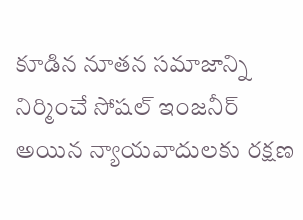కూడిన నూతన సమాజాన్ని నిర్మించే సోషల్ ఇంజనీర్ అయిన న్యాయవాదులకు రక్షణ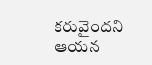కరువైందని ఆయన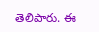తెలిపారు. ఈ